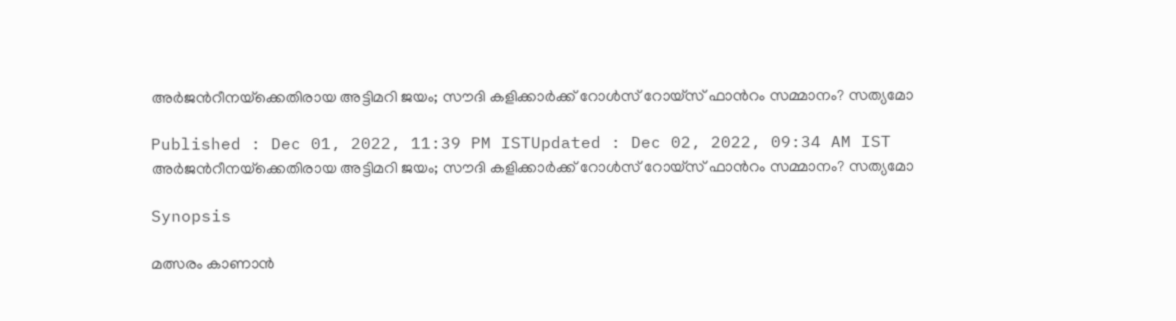അര്‍ജന്‍റീനയ്‌ക്കെതിരായ അട്ടിമറി ജയം; സൗദി കളിക്കാര്‍ക്ക് റോള്‍സ് റോയ്സ് ഫാന്‍റം സമ്മാനം? സത്യമോ

Published : Dec 01, 2022, 11:39 PM ISTUpdated : Dec 02, 2022, 09:34 AM IST
അര്‍ജന്‍റീനയ്‌ക്കെതിരായ അട്ടിമറി ജയം; സൗദി കളിക്കാര്‍ക്ക് റോള്‍സ് റോയ്സ് ഫാന്‍റം സമ്മാനം? സത്യമോ

Synopsis

മത്സരം കാണാന്‍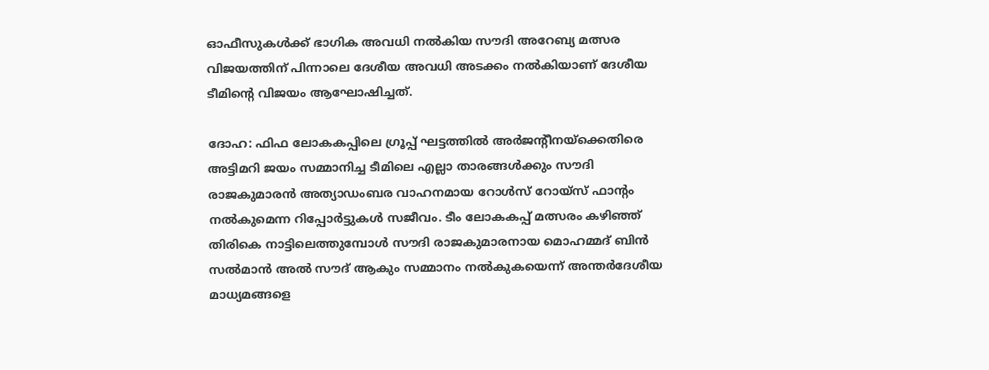ഓഫീസുകള്‍ക്ക് ഭാഗിക അവധി നല്‍കിയ സൗദി അറേബ്യ മത്സര വിജയത്തിന് പിന്നാലെ ദേശീയ അവധി അടക്കം നല്‍കിയാണ് ദേശീയ ടീമിന്‍റെ വിജയം ആഘോഷിച്ചത്.

ദോഹ: ഫിഫ ലോകകപ്പിലെ ഗ്രൂപ്പ് ഘട്ടത്തില്‍ അര്‍ജന്‍റീനയ്ക്കെതിരെ അട്ടിമറി ജയം സമ്മാനിച്ച ടീമിലെ എല്ലാ താരങ്ങള്‍ക്കും സൗദി രാജകുമാരന്‍ അത്യാഡംബര വാഹനമായ റോള്‍സ് റോയ്സ് ഫാന്‍റം നല്‍കുമെന്ന റിപ്പോര്‍ട്ടുകള്‍ സജീവം. ടീം ലോകകപ്പ് മത്സരം കഴിഞ്ഞ് തിരികെ നാട്ടിലെത്തുമ്പോള്‍ സൗദി രാജകുമാരനായ മൊഹമ്മദ് ബിന്‍ സല്‍മാന്‍ അല്‍ സൗദ് ആകും സമ്മാനം നല്‍കുകയെന്ന് അന്തര്‍ദേശീയ മാധ്യമങ്ങളെ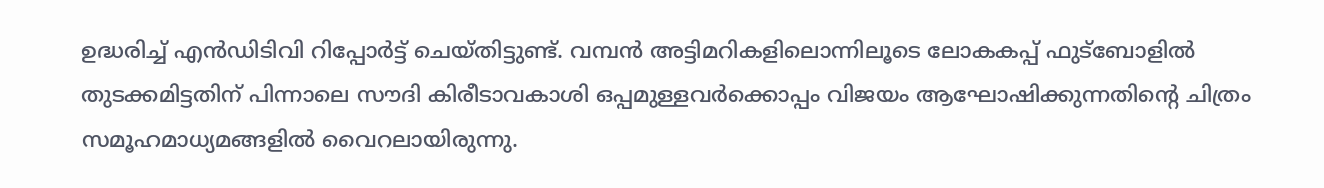ഉദ്ധരിച്ച് എന്‍ഡിടിവി റിപ്പോര്‍ട്ട് ചെയ്‌തിട്ടുണ്ട്. വമ്പൻ അട്ടിമറികളിലൊന്നിലൂടെ ലോകകപ്പ് ഫുട്ബോളില്‍ തുടക്കമിട്ടതിന് പിന്നാലെ സൗദി കിരീടാവകാശി ഒപ്പമുള്ളവര്‍ക്കൊപ്പം വിജയം ആഘോഷിക്കുന്നതിന്‍റെ ചിത്രം സമൂഹമാധ്യമങ്ങളില്‍ വൈറലായിരുന്നു.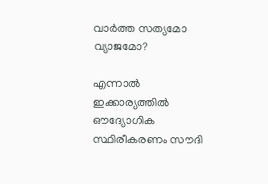വാര്‍ത്ത സത്യമോ വ്യാജമോ?

എന്നാല്‍ ഇക്കാര്യത്തില്‍ ഔദ്യോഗിക സ്ഥിരീകരണം സൗദി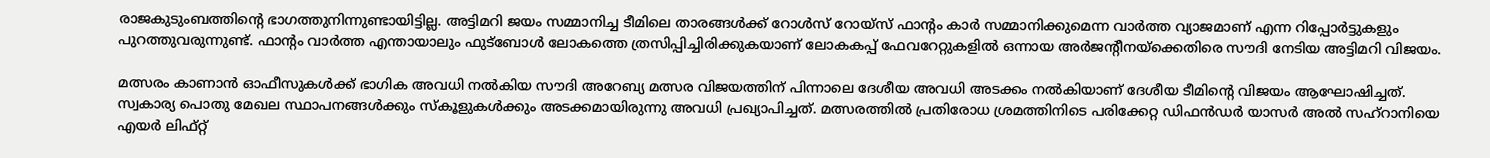രാജകുടുംബത്തിന്‍റെ ഭാഗത്തുനിന്നുണ്ടായിട്ടില്ല. അട്ടിമറി ജയം സമ്മാനിച്ച ടീമിലെ താരങ്ങള്‍ക്ക് റോള്‍സ് റോയ്സ് ഫാന്‍റം കാര്‍ സമ്മാനിക്കുമെന്ന വാര്‍ത്ത വ്യാജമാണ് എന്ന റിപ്പോര്‍ട്ടുകളും പുറത്തുവരുന്നുണ്ട്. ഫാന്‍റം വാര്‍ത്ത എന്തായാലും ഫുട്ബോള്‍ ലോകത്തെ ത്രസിപ്പിച്ചിരിക്കുകയാണ് ലോകകപ്പ് ഫേവറേറ്റുകളില്‍ ഒന്നായ അര്‍ജന്‍റീനയ്ക്കെതിരെ സൗദി നേടിയ അട്ടിമറി വിജയം.

മത്സരം കാണാന്‍ ഓഫീസുകള്‍ക്ക് ഭാഗിക അവധി നല്‍കിയ സൗദി അറേബ്യ മത്സര വിജയത്തിന് പിന്നാലെ ദേശീയ അവധി അടക്കം നല്‍കിയാണ് ദേശീയ ടീമിന്‍റെ വിജയം ആഘോഷിച്ചത്. സ്വകാര്യ പൊതു മേഖല സ്ഥാപനങ്ങൾക്കും സ്കൂളുകൾക്കും അടക്കമായിരുന്നു അവധി പ്രഖ്യാപിച്ചത്. മത്സരത്തില്‍ പ്രതിരോധ ശ്രമത്തിനിടെ പരിക്കേറ്റ ഡിഫന്‍ഡര്‍ യാസർ അൽ സഹ്‌റാനിയെ എയര്‍ ലിഫ്റ്റ്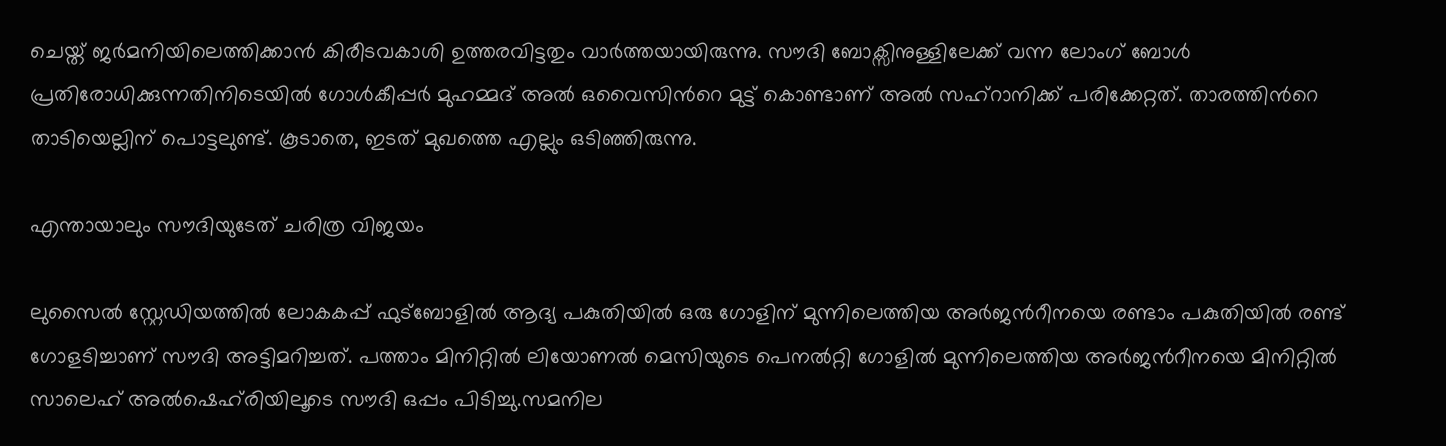ചെയ്ത് ജര്‍മനിയിലെത്തിക്കാന്‍ കിരീടവകാശി ഉത്തരവിട്ടതും വാര്‍ത്തയായിരുന്നു. സൗദി ബോക്സിനുള്ളിലേക്ക് വന്ന ലോംഗ് ബോള്‍ പ്രതിരോധിക്കുന്നതിനിടെയില്‍ ഗോള്‍കീപ്പര്‍ മുഹമ്മദ് അല്‍ ഒവൈസിന്‍റെ മുട്ട് കൊണ്ടാണ് അല്‍ സഹ്റാനിക്ക് പരിക്കേറ്റത്. താരത്തിന്‍റെ താടിയെല്ലിന് പൊട്ടലുണ്ട്. കൂടാതെ, ഇടത് മുഖത്തെ എല്ലും ഒടിഞ്ഞിരുന്നു.

എന്തായാലും സൗദിയുടേത് ചരിത്ര വിജയം

ലുസൈല്‍ സ്റ്റേഡിയത്തില്‍ ലോകകപ്പ് ഫുട്ബോളില്‍ ആദ്യ പകുതിയില്‍ ഒരു ഗോളിന് മുന്നിലെത്തിയ അര്‍ജന്‍റീനയെ രണ്ടാം പകുതിയില്‍ രണ്ട് ഗോളടിച്ചാണ് സൗദി അട്ടിമറിച്ചത്. പത്താം മിനിറ്റില്‍ ലിയോണല്‍ മെസിയുടെ പെനല്‍റ്റി ഗോളില്‍ മുന്നിലെത്തിയ അര്‍ജന്‍റീനയെ മിനിറ്റില്‍ സാലെഹ് അല്‍ഷെഹ്‌രിയിലൂടെ സൗദി ഒപ്പം പിടിച്ചു.സമനില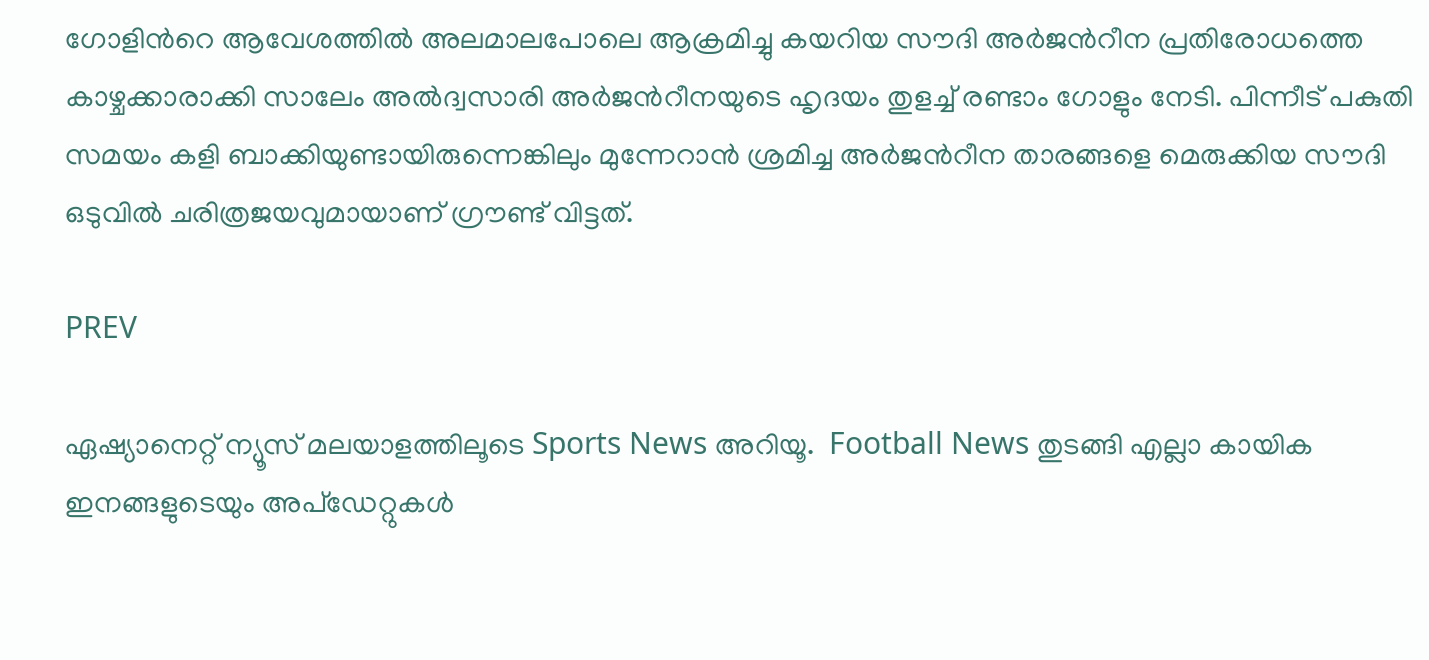ഗോളിന്‍റെ ആവേശത്തില്‍ അലമാലപോലെ ആക്രമിച്ചു കയറിയ സൗദി അര്‍ജന്‍റീന പ്രതിരോധത്തെ കാഴ്ചക്കാരാക്കി സാലേം അല്‍ദ്വസാരി അര്‍ജന്‍റീനയുടെ ഹൃദയം തുളച്ച് രണ്ടാം ഗോളും നേടി. പിന്നീട് പകുതി സമയം കളി ബാക്കിയുണ്ടായിരുന്നെങ്കിലും മുന്നേറാന്‍ ശ്രമിച്ച അര്‍ജന്‍റീന താരങ്ങളെ മെരുക്കിയ സൗദി ഒടുവില്‍ ചരിത്രജയവുമായാണ് ഗ്രൗണ്ട് വിട്ടത്.

PREV

ഏഷ്യാനെറ്റ് ന്യൂസ് മലയാളത്തിലൂടെ Sports News അറിയൂ.  Football News തുടങ്ങി എല്ലാ കായിക ഇനങ്ങളുടെയും അപ്‌ഡേറ്റുകൾ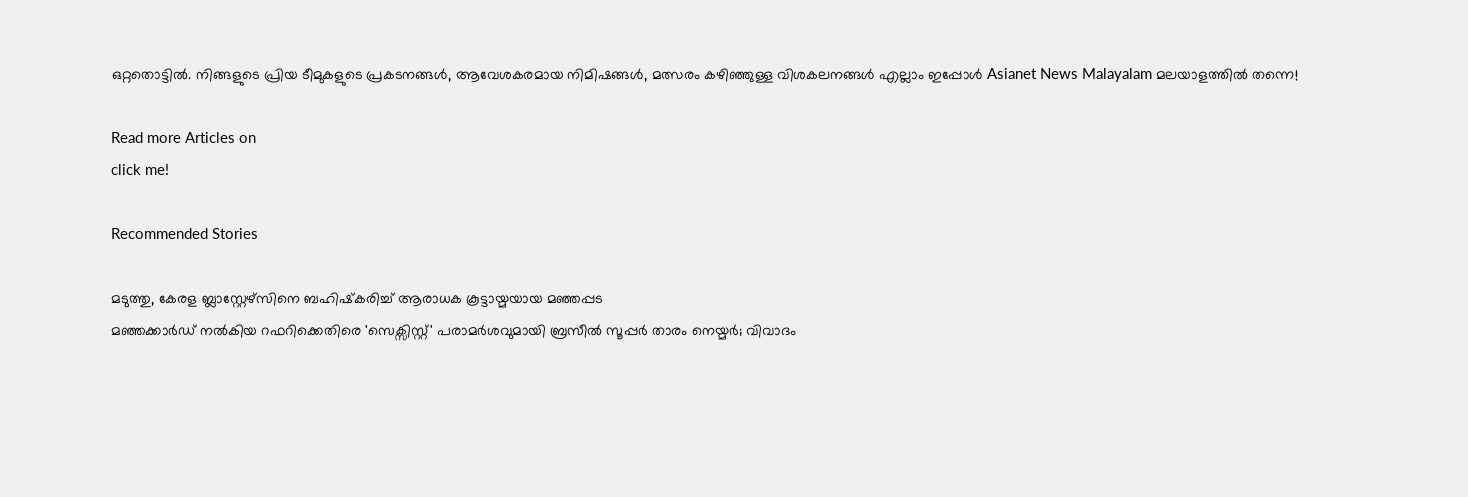ഒറ്റതൊട്ടിൽ. നിങ്ങളുടെ പ്രിയ ടീമുകളുടെ പ്രകടനങ്ങൾ, ആവേശകരമായ നിമിഷങ്ങൾ, മത്സരം കഴിഞ്ഞുള്ള വിശകലനങ്ങൾ എല്ലാം ഇപ്പോൾ Asianet News Malayalam മലയാളത്തിൽ തന്നെ!

Read more Articles on
click me!

Recommended Stories

മടുത്തു, കേരള ബ്ലാസ്റ്റേഴ്‌സിനെ ബഹിഷ്‌കരിച്ച് ആരാധക കൂട്ടായ്മയായ മഞ്ഞപ്പട
മഞ്ഞക്കാര്‍ഡ് നൽകിയ റഫറിക്കെതിരെ 'സെക്സിസ്റ്റ്' പരാമർശവുമായി ബ്രസീല്‍ സൂപ്പര്‍ താരം നെയ്മർ; വിവാദം